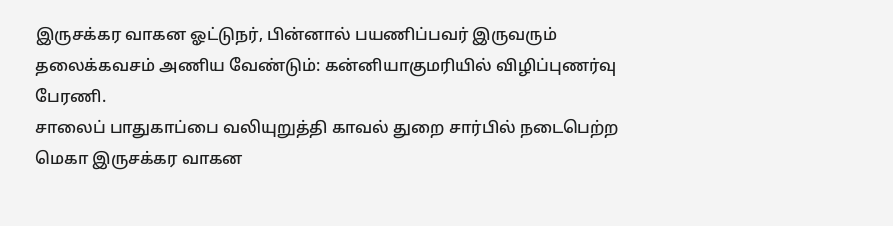இருசக்கர வாகன ஓட்டுநர், பின்னால் பயணிப்பவர் இருவரும் தலைக்கவசம் அணிய வேண்டும்: கன்னியாகுமரியில் விழிப்புணர்வு பேரணி.
சாலைப் பாதுகாப்பை வலியுறுத்தி காவல் துறை சார்பில் நடைபெற்ற மெகா இருசக்கர வாகன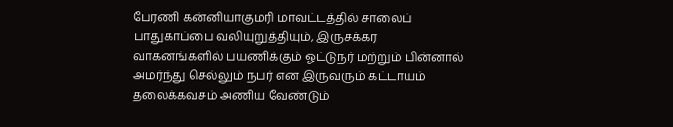பேரணி கன்னியாகுமரி மாவட்டத்தில் சாலைப் பாதுகாப்பை வலியுறுத்தியும், இருசக்கர வாகனங்களில் பயணிக்கும் ஓட்டுநர் மற்றும் பின்னால் அமர்ந்து செல்லும் நபர் என இருவரும் கட்டாயம் தலைக்கவசம் அணிய வேண்டும்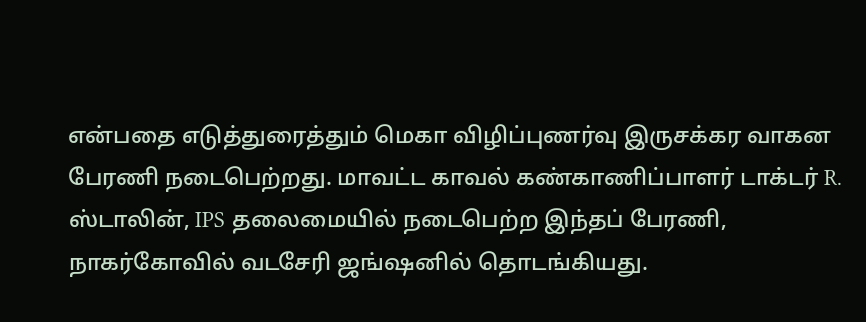என்பதை எடுத்துரைத்தும் மெகா விழிப்புணர்வு இருசக்கர வாகன பேரணி நடைபெற்றது. மாவட்ட காவல் கண்காணிப்பாளர் டாக்டர் R. ஸ்டாலின், IPS தலைமையில் நடைபெற்ற இந்தப் பேரணி, நாகர்கோவில் வடசேரி ஜங்ஷனில் தொடங்கியது.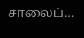சாலைப்…